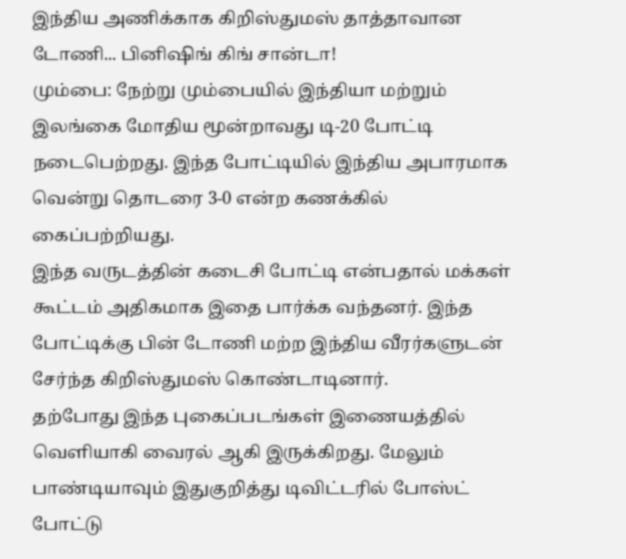இந்திய அணிக்காக கிறிஸ்துமஸ் தாத்தாவான டோணி... பினிஷிங் கிங் சான்டா!
மும்பை: நேற்று மும்பையில் இந்தியா மற்றும் இலங்கை மோதிய மூன்றாவது டி-20 போட்டி நடைபெற்றது. இந்த போட்டியில் இந்திய அபாரமாக வென்று தொடரை 3-0 என்ற கணக்கில் கைப்பற்றியது.
இந்த வருடத்தின் கடைசி போட்டி என்பதால் மக்கள் கூட்டம் அதிகமாக இதை பார்க்க வந்தனர். இந்த போட்டிக்கு பின் டோணி மற்ற இந்திய வீரர்களுடன் சேர்ந்த கிறிஸ்துமஸ் கொண்டாடினார்.
தற்போது இந்த புகைப்படங்கள் இணையத்தில் வெளியாகி வைரல் ஆகி இருக்கிறது. மேலும் பாண்டியாவும் இதுகுறித்து டிவிட்டரில் போஸ்ட் போட்டு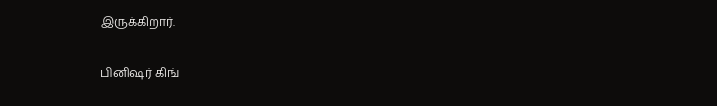இருக்கிறார்.

பினிஷர் கிங்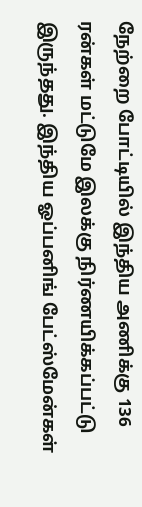நேற்றை போட்டியில் இந்திய அணிக்கு 136 ரன்கள் மட்டுமே இலக்கு நிர்ணயிக்கப்பட்டு இருந்தது. இந்திய ஓப்பனிங் பேட்ஸ்மேன்கள்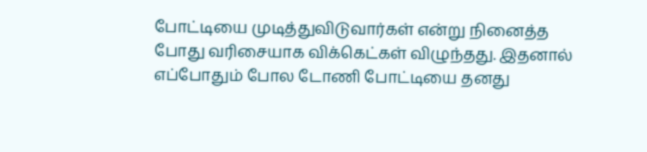போட்டியை முடித்துவிடுவார்கள் என்று நினைத்த போது வரிசையாக விக்கெட்கள் விழுந்தது. இதனால் எப்போதும் போல டோணி போட்டியை தனது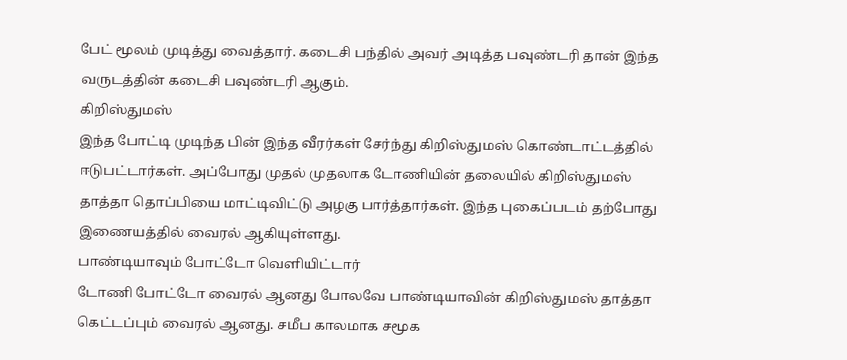பேட் மூலம் முடித்து வைத்தார். கடைசி பந்தில் அவர் அடித்த பவுண்டரி தான் இந்த வருடத்தின் கடைசி பவுண்டரி ஆகும்.
கிறிஸ்துமஸ்
இந்த போட்டி முடிந்த பின் இந்த வீரர்கள் சேர்ந்து கிறிஸ்துமஸ் கொண்டாட்டத்தில் ஈடுபட்டார்கள். அப்போது முதல் முதலாக டோணியின் தலையில் கிறிஸ்துமஸ் தாத்தா தொப்பியை மாட்டிவிட்டு அழகு பார்த்தார்கள். இந்த புகைப்படம் தற்போது இணையத்தில் வைரல் ஆகியுள்ளது.
பாண்டியாவும் போட்டோ வெளியிட்டார்
டோணி போட்டோ வைரல் ஆனது போலவே பாண்டியாவின் கிறிஸ்துமஸ் தாத்தா கெட்டப்பும் வைரல் ஆனது. சமீப காலமாக சமூக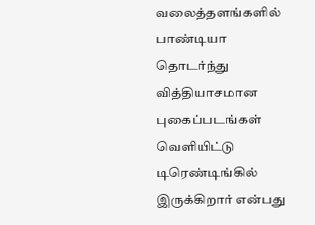வலைத்தளங்களில் பாண்டியா தொடர்ந்து வித்தியாசமான புகைப்படங்கள் வெளியிட்டு டிரெண்டிங்கில் இருக்கிறார் என்பது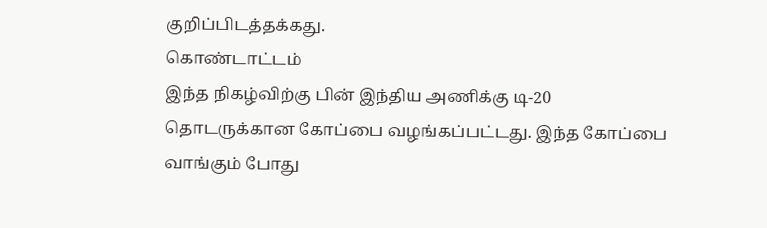குறிப்பிடத்தக்கது.
கொண்டாட்டம்
இந்த நிகழ்விற்கு பின் இந்திய அணிக்கு டி-20 தொடருக்கான கோப்பை வழங்கப்பட்டது. இந்த கோப்பை வாங்கும் போது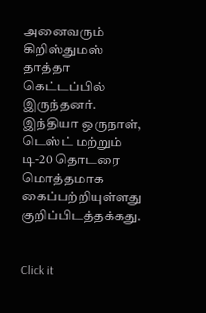அனைவரும் கிறிஸ்துமஸ் தாத்தா கெட்டப்பில் இருந்தனர். இந்தியா ஒருநாள், டெஸ்ட் மற்றும் டி-20 தொடரை மொத்தமாக கைப்பற்றியுள்ளது குறிப்பிடத்தக்கது.


Click it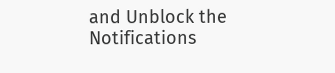and Unblock the Notifications